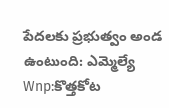పేదలకు ప్రభుత్వం అండ ఉంటుంది: ఎమ్మెల్యే
Wnp:కొత్తకోట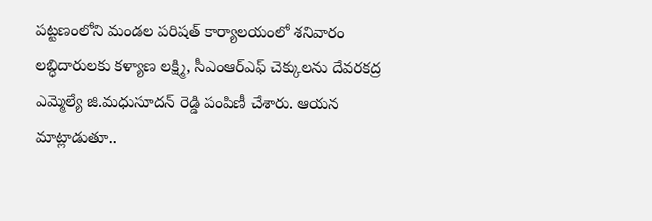పట్టణంలోని మండల పరిషత్ కార్యాలయంలో శనివారం లబ్ధిదారులకు కళ్యాణ లక్ష్మి, సీఎంఆర్ఎఫ్ చెక్కులను దేవరకద్ర ఎమ్మెల్యే జి.మధుసూదన్ రెడ్డి పంపిణీ చేశారు. ఆయన మాట్లాడుతూ..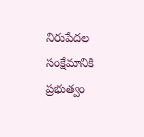నిరుపేదల సంక్షేమానికి ప్రభుత్వం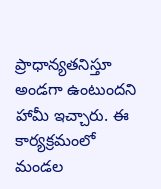ప్రాధాన్యతనిస్తూ అండగా ఉంటుందని హామీ ఇచ్చారు. ఈ కార్యక్రమంలో మండల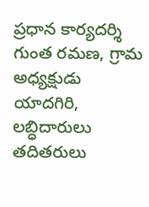ప్రధాన కార్యదర్శి గుంత రమణ, గ్రామ అధ్యక్షుడు యాదగిరి, లబ్ధిదారులు తదితరులు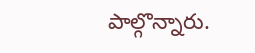పాల్గొన్నారు.